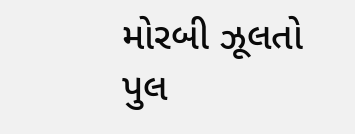મોરબી ઝૂલતો પુલ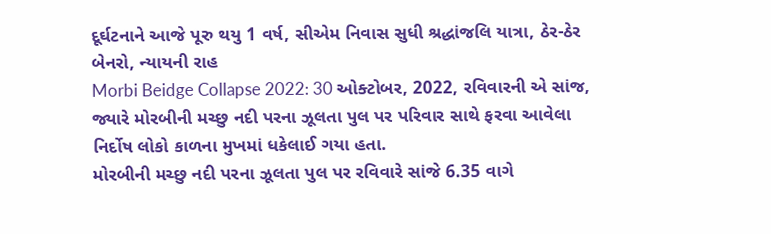દૂર્ઘટનાને આજે પૂરુ થયુ 1 વર્ષ, સીએમ નિવાસ સુધી શ્રદ્ધાંજલિ યાત્રા, ઠેર-ઠેર બેનરો, ન્યાયની રાહ
Morbi Beidge Collapse 2022: 30 ઓક્ટોબર, 2022, રવિવારની એ સાંજ, જ્યારે મોરબીની મચ્છુ નદી પરના ઝૂલતા પુલ પર પરિવાર સાથે ફરવા આવેલા નિર્દોષ લોકો કાળના મુખમાં ધકેલાઈ ગયા હતા.
મોરબીની મચ્છુ નદી પરના ઝૂલતા પુલ પર રવિવારે સાંજે 6.35 વાગે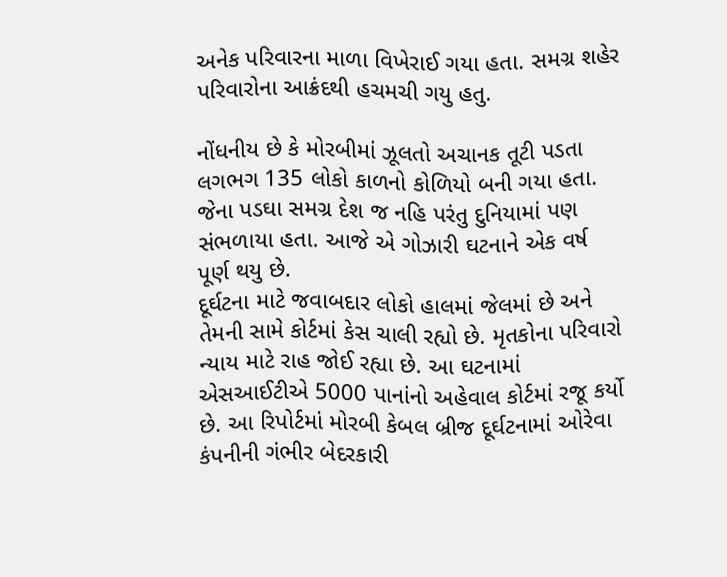અનેક પરિવારના માળા વિખેરાઈ ગયા હતા. સમગ્ર શહેર પરિવારોના આક્રંદથી હચમચી ગયુ હતુ.

નોંધનીય છે કે મોરબીમાં ઝૂલતો અચાનક તૂટી પડતા લગભગ 135 લોકો કાળનો કોળિયો બની ગયા હતા. જેના પડઘા સમગ્ર દેશ જ નહિ પરંતુ દુનિયામાં પણ સંભળાયા હતા. આજે એ ગોઝારી ઘટનાને એક વર્ષ પૂર્ણ થયુ છે.
દૂર્ઘટના માટે જવાબદાર લોકો હાલમાં જેલમાં છે અને તેમની સામે કોર્ટમાં કેસ ચાલી રહ્યો છે. મૃતકોના પરિવારો ન્યાય માટે રાહ જોઈ રહ્યા છે. આ ઘટનામાં એસઆઈટીએ 5000 પાનાંનો અહેવાલ કોર્ટમાં રજૂ કર્યો છે. આ રિપોર્ટમાં મોરબી કેબલ બ્રીજ દૂર્ઘટનામાં ઓરેવા કંપનીની ગંભીર બેદરકારી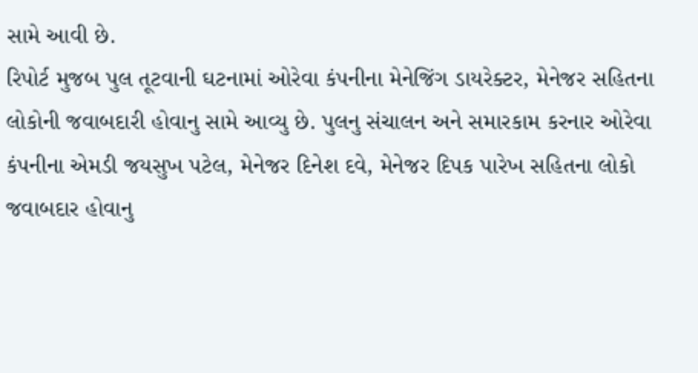સામે આવી છે.
રિપોર્ટ મુજબ પુલ તૂટવાની ઘટનામાં ઓરેવા કંપનીના મેનેજિંગ ડાયરેક્ટર, મેનેજર સહિતના લોકોની જવાબદારી હોવાનુ સામે આવ્યુ છે. પુલનુ સંચાલન અને સમારકામ કરનાર ઓરેવા કંપનીના એમડી જયસુખ પટેલ, મેનેજર દિનેશ દવે, મેનેજર દિપક પારેખ સહિતના લોકો જવાબદાર હોવાનુ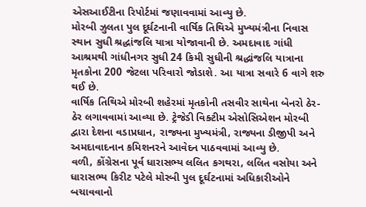એસઆઈટીના રિપોર્ટમાં જણાવવામાં આવ્યુ છે.
મોરબી ઝુલતા પુલ દૂર્ઘટનાની વાર્ષિક તિથિએ મુખ્યમંત્રીના નિવાસ સ્થાન સુધી શ્રદ્ધાંજલિ યાત્રા યોજાવાની છે. અમદાવાદ ગાંધી આશ્રમથી ગાંધીનગર સુધી 24 કિમી સુધીની શ્રદ્ધાંજલિ યાત્રાના મૃતકોના 200 જેટલા પરિવારો જોડાશે. આ યાત્રા સવારે 6 વાગે શરુ થઈ છે.
વાર્ષિક તિથિએ મોરબી શહેરમાં મૃતકોની તસવીર સાથેના બેનરો ઠેર-ઠેર લગાવવામાં આવ્યા છે. ટ્રેજેડી વિક્ટીમ એસોસિએશન મોરબી દ્વારા દેશના વડાપ્રધાન, રાજ્યના મુખ્યમંત્રી, રાજ્યના ડીજીપી અને અમદાવાદનાન કમિશનરને આવેદન પાઠવવામાં આવ્યુ છે.
વળી, કોંગ્રેસના પૂર્વ ધારાસભ્ય લલિત કગથરા, લલિત વસોયા અને ધારાસભ્ય કિરીટ પટેલે મોરબી પુલ દૂર્ઘટનામાં અધિકારીઓને બચાવવાનો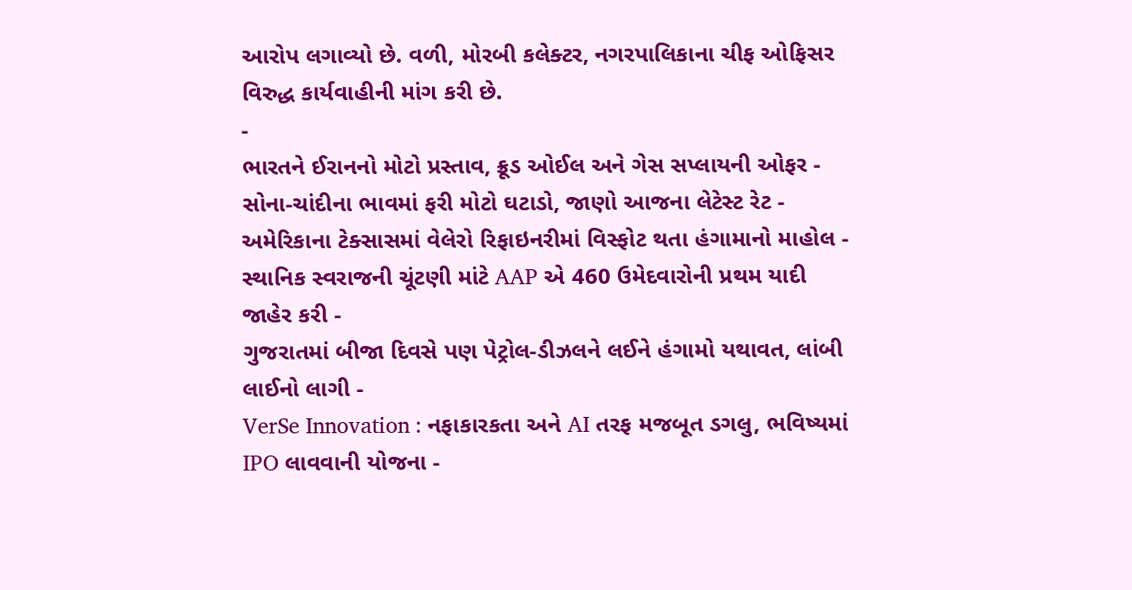આરોપ લગાવ્યો છે. વળી, મોરબી કલેક્ટર, નગરપાલિકાના ચીફ ઓફિસર વિરુદ્ધ કાર્યવાહીની માંગ કરી છે.
-
ભારતને ઈરાનનો મોટો પ્રસ્તાવ, ક્રૂડ ઓઈલ અને ગેસ સપ્લાયની ઓફર -
સોના-ચાંદીના ભાવમાં ફરી મોટો ઘટાડો, જાણો આજના લેટેસ્ટ રેટ -
અમેરિકાના ટેક્સાસમાં વેલેરો રિફાઇનરીમાં વિસ્ફોટ થતા હંગામાનો માહોલ -
સ્થાનિક સ્વરાજની ચૂંટણી માંટે AAP એ 460 ઉમેદવારોની પ્રથમ યાદી જાહેર કરી -
ગુજરાતમાં બીજા દિવસે પણ પેટ્રોલ-ડીઝલને લઈને હંગામો યથાવત, લાંબી લાઈનો લાગી -
VerSe Innovation : નફાકારકતા અને AI તરફ મજબૂત ડગલુ, ભવિષ્યમાં IPO લાવવાની યોજના -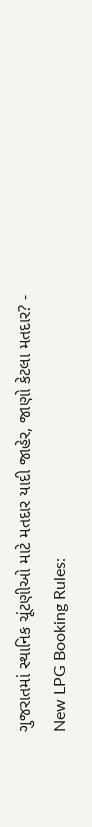ગુજરાતમાં સ્થાનિક ચૂંટણીઓ માટે મતદાર યાદી જાહેર, જાણો કેટલા મતદાર? -
New LPG Booking Rules: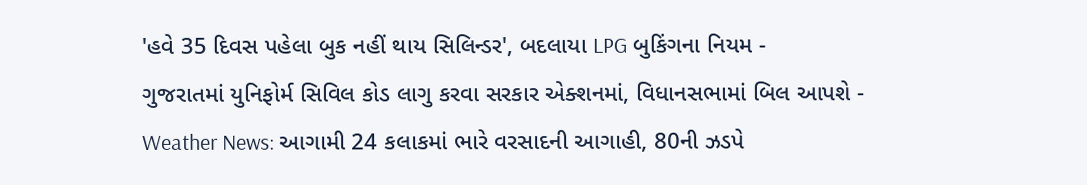'હવે 35 દિવસ પહેલા બુક નહીં થાય સિલિન્ડર', બદલાયા LPG બુકિંગના નિયમ -
ગુજરાતમાં યુનિફોર્મ સિવિલ કોડ લાગુ કરવા સરકાર એક્શનમાં, વિધાનસભામાં બિલ આપશે -
Weather News: આગામી 24 કલાકમાં ભારે વરસાદની આગાહી, 80ની ઝડપે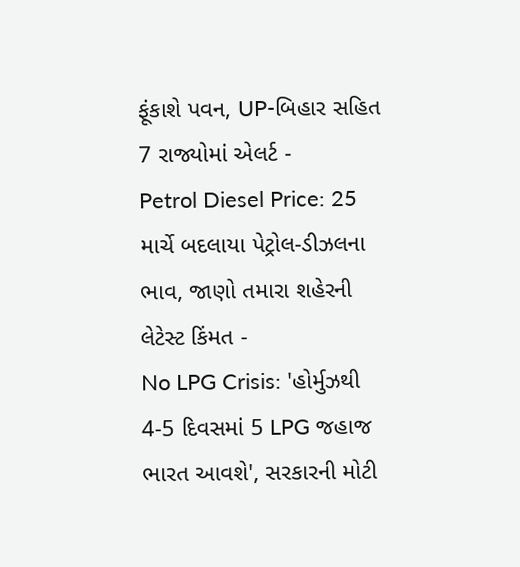ફૂંકાશે પવન, UP-બિહાર સહિત 7 રાજ્યોમાં એલર્ટ -
Petrol Diesel Price: 25 માર્ચે બદલાયા પેટ્રોલ-ડીઝલના ભાવ, જાણો તમારા શહેરની લેટેસ્ટ કિંમત -
No LPG Crisis: 'હોર્મુઝથી 4-5 દિવસમાં 5 LPG જહાજ ભારત આવશે', સરકારની મોટી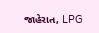જાહેરાત, LPG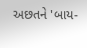અછતને 'બાય-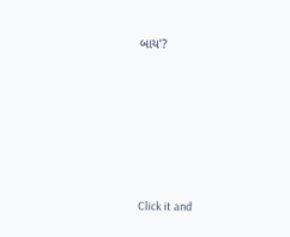બાય'?








Click it and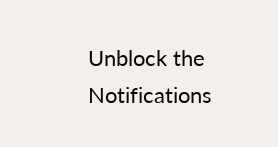Unblock the Notifications